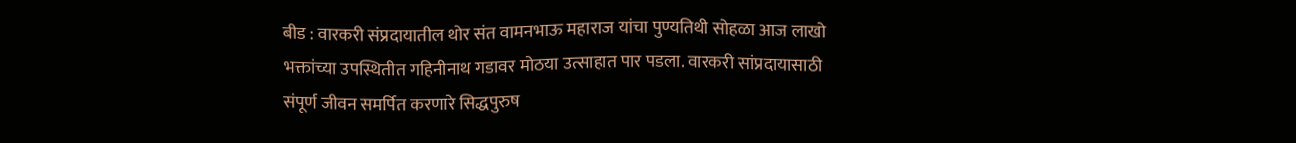बीड : वारकरी संप्रदायातील थोर संत वामनभाऊ महाराज यांचा पुण्यतिथी सोहळा आज लाखो भक्तांच्या उपस्थितीत गहिनीनाथ गडावर मोठया उत्साहात पार पडला. वारकरी सांप्रदायासाठी संपूर्ण जीवन समर्पित करणारे सिद्धपुरुष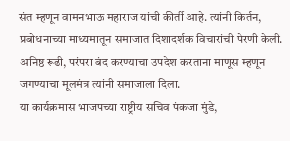संत म्हणून वामनभाऊ महाराज यांची कीर्ती आहे. त्यांनी किर्तन, प्रबोधनाच्या माध्यमातून समाजात दिशादर्शक विचारांची पेरणी केली. अनिष्ठ रूढी, परंपरा बंद करण्याचा उपदेश करताना माणूस म्हणून जगण्याचा मूलमंत्र त्यांनी समाजाला दिला.
या कार्यक्रमास भाजपच्या राष्ट्रीय सचिव पंकजा मुंडे,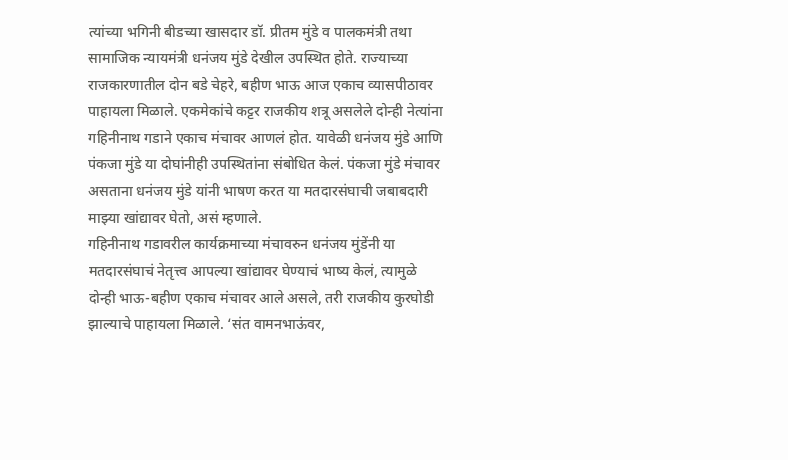त्यांच्या भगिनी बीडच्या खासदार डॉ. प्रीतम मुंडे व पालकमंत्री तथा सामाजिक न्यायमंत्री धनंजय मुंडे देखील उपस्थित होते. राज्याच्या राजकारणातील दोन बडे चेहरे, बहीण भाऊ आज एकाच व्यासपीठावर पाहायला मिळाले. एकमेकांचे कट्टर राजकीय शत्रू असलेले दोन्ही नेत्यांना गहिनीनाथ गडाने एकाच मंचावर आणलं होत. यावेळी धनंजय मुंडे आणि पंकजा मुंडे या दोघांनीही उपस्थितांना संबोधित केलं. पंकजा मुंडे मंचावर असताना धनंजय मुंडे यांनी भाषण करत या मतदारसंघाची जबाबदारी माझ्या खांद्यावर घेतो, असं म्हणाले.
गहिनीनाथ गडावरील कार्यक्रमाच्या मंचावरुन धनंजय मुंडेंनी या मतदारसंघाचं नेतृत्त्व आपल्या खांद्यावर घेण्याचं भाष्य केलं, त्यामुळे दोन्ही भाऊ-बहीण एकाच मंचावर आले असले, तरी राजकीय कुरघोडी झाल्याचे पाहायला मिळाले. ‘संत वामनभाऊंवर,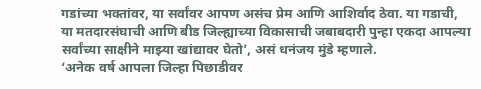गडांच्या भक्तांवर, या सर्वांवर आपण असंच प्रेम आणि आशिर्वाद ठेवा. या गडाची, या मतदारसंघाची आणि बीड जिल्ह्याच्या विकासाची जबाबदारी पुन्हा एकदा आपल्या सर्वांच्या साक्षीने माझ्या खांद्यावर घेतो’, असं धनंजय मुंडे म्हणाले.
‘अनेक वर्ष आपला जिल्हा पिछाडीवर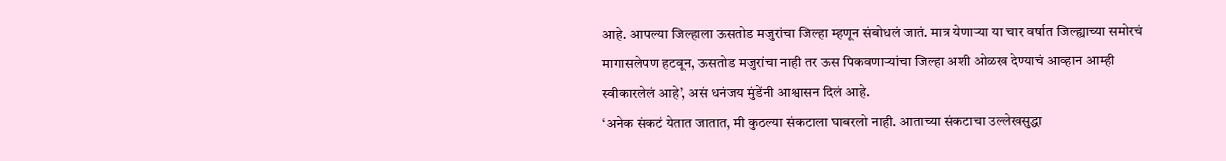आहे. आपल्या जिल्हाला ऊसतोड मजुरांचा जिल्हा म्हणून संबोधलं जातं. मात्र येणाऱ्या या चार वर्षात जिल्ह्याच्या समोरचं मागासलेपण हटवून, ऊसतोड मजुरांचा नाही तर ऊस पिकवणाऱ्यांचा जिल्हा अशी ओळख देण्याचं आव्हान आम्ही स्वीकारलेलं आहे’, असं धनंजय मुंडेंनी आश्वासन दिलं आहे.
‘अनेक संकटं येतात जातात, मी कुठल्या संकटाला घाबरलो नाही. आताच्या संकटाचा उल्लेखसुद्धा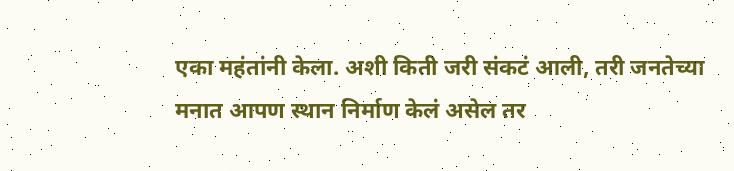एका महंतांनी केला. अशी किती जरी संकटं आली, तरी जनतेच्या मनात आपण स्थान निर्माण केलं असेल तर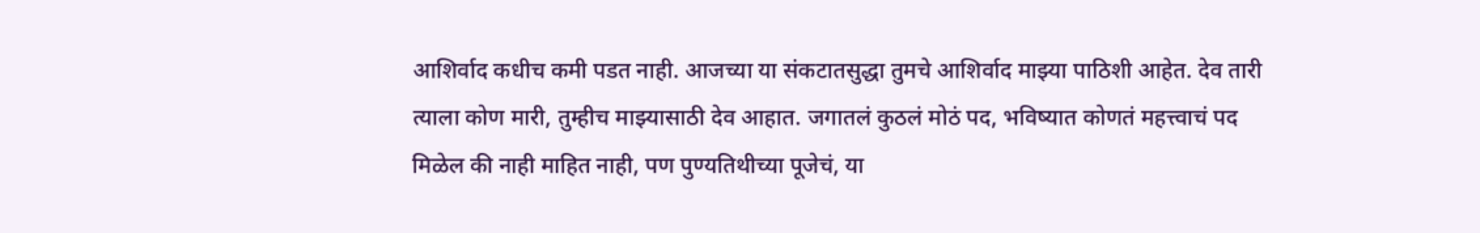आशिर्वाद कधीच कमी पडत नाही. आजच्या या संकटातसुद्धा तुमचे आशिर्वाद माझ्या पाठिशी आहेत. देव तारी त्याला कोण मारी, तुम्हीच माझ्यासाठी देव आहात. जगातलं कुठलं मोठं पद, भविष्यात कोणतं महत्त्वाचं पद मिळेल की नाही माहित नाही, पण पुण्यतिथीच्या पूजेचं, या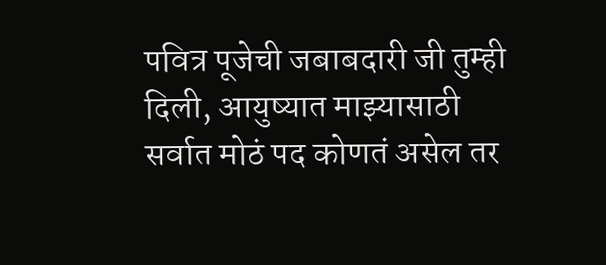पवित्र पूजेची जबाबदारी जी तुम्ही दिली, आयुष्यात माझ्यासाठी सर्वात मोठं पद कोणतं असेल तर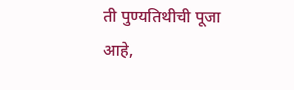ती पुण्यतिथीची पूजा आहे,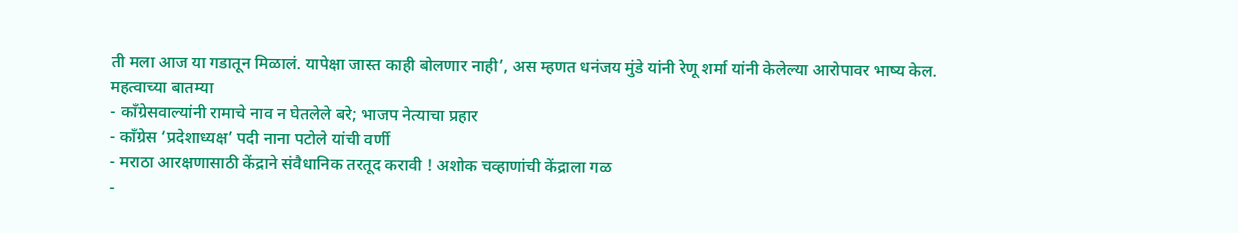ती मला आज या गडातून मिळालं. यापेक्षा जास्त काही बोलणार नाही’, अस म्हणत धनंजय मुंडे यांनी रेणू शर्मा यांनी केलेल्या आरोपावर भाष्य केल.
महत्वाच्या बातम्या
- काँग्रेसवाल्यांनी रामाचे नाव न घेतलेले बरे; भाजप नेत्याचा प्रहार
- कॉंग्रेस ‘प्रदेशाध्यक्ष’ पदी नाना पटोले यांची वर्णी
- मराठा आरक्षणासाठी केंद्राने संवैधानिक तरतूद करावी ! अशोक चव्हाणांची केंद्राला गळ
-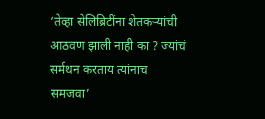‘तेव्हा सेलिब्रिटींना शेतकऱ्यांची आठवण झाली नाही का ? ज्यांचं सर्मथन करताय त्यांनाच समजवा’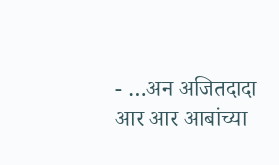- …अन अजितदादा आर आर आबांच्या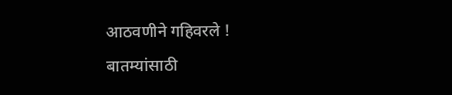आठवणीने गहिवरले !
बातम्यांसाठी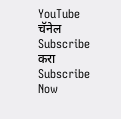YouTube चॅनेल Subscribe करा
Subscribe Now